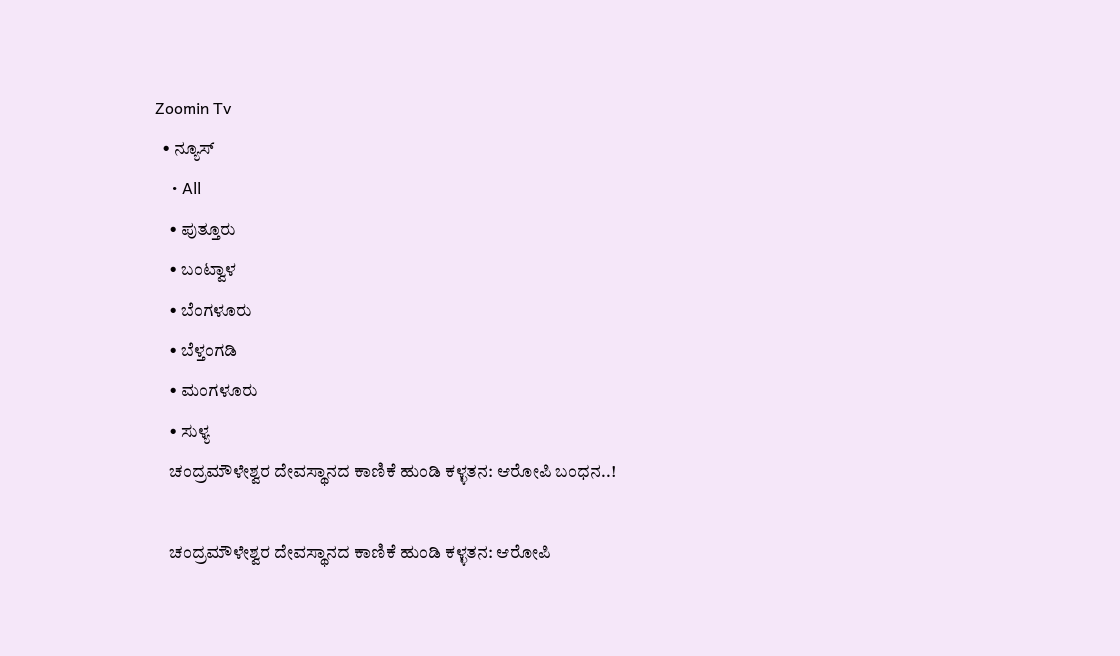Zoomin Tv
  • ನ್ಯೂಸ್
    • All
    • ಪುತ್ತೂರು
    • ಬಂಟ್ವಾಳ
    • ಬೆಂಗಳೂರು
    • ಬೆಳ್ತಂಗಡಿ
    • ಮಂಗಳೂರು
    • ಸುಳ್ಯ
    ಚಂದ್ರಮೌಳೇಶ್ವರ ದೇವಸ್ಥಾನದ ಕಾಣಿಕೆ ಹುಂಡಿ ಕಳ್ಳತನ: ಆರೋಪಿ ಬಂಧನ..!

    ಚಂದ್ರಮೌಳೇಶ್ವರ ದೇವಸ್ಥಾನದ ಕಾಣಿಕೆ ಹುಂಡಿ ಕಳ್ಳತನ: ಆರೋಪಿ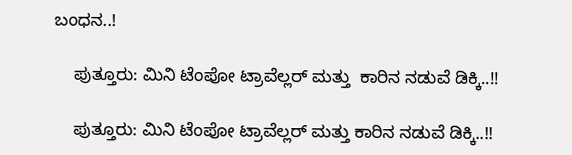ಬಂಧನ..!

    ಪುತ್ತೂರು: ಮಿನಿ ಟೆಂಪೋ ಟ್ರಾವೆಲ್ಲರ್ ಮತ್ತು  ಕಾರಿನ ನಡುವೆ ಡಿಕ್ಕಿ..!!

    ಪುತ್ತೂರು: ಮಿನಿ ಟೆಂಪೋ ಟ್ರಾವೆಲ್ಲರ್ ಮತ್ತು ಕಾರಿನ ನಡುವೆ ಡಿಕ್ಕಿ..!!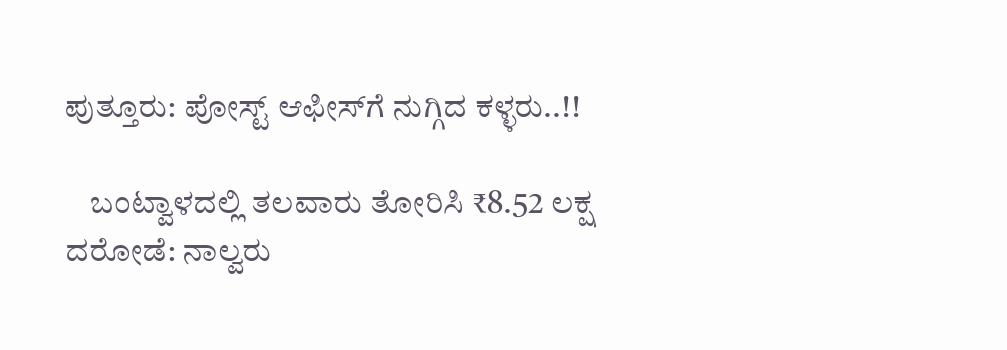ಪುತ್ತೂರು: ಪೋಸ್ಟ್‌ ಆಫೀಸ್‌ಗೆ ನುಗ್ಗಿದ ಕಳ್ಳರು..!!

    ಬಂಟ್ವಾಳದಲ್ಲಿ ತಲವಾರು ತೋರಿಸಿ ₹8.52 ಲಕ್ಷ ದರೋಡೆ: ನಾಲ್ವರು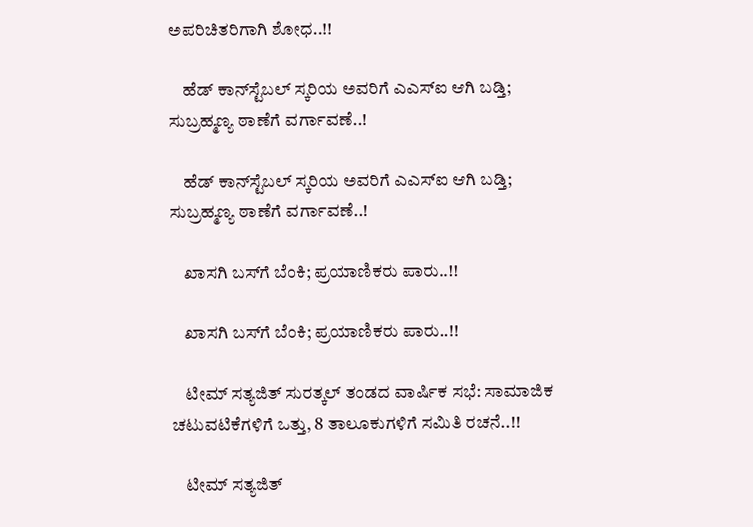ಅಪರಿಚಿತರಿಗಾಗಿ ಶೋಧ..!!

    ಹೆಡ್ ಕಾನ್‌ಸ್ಟೆಬಲ್ ಸ್ಕರಿಯ ಅವರಿಗೆ ಎಎಸ್‌ಐ ಆಗಿ ಬಡ್ತಿ; ಸುಬ್ರಹ್ಮಣ್ಯ ಠಾಣೆಗೆ ವರ್ಗಾವಣೆ..!

    ಹೆಡ್ ಕಾನ್‌ಸ್ಟೆಬಲ್ ಸ್ಕರಿಯ ಅವರಿಗೆ ಎಎಸ್‌ಐ ಆಗಿ ಬಡ್ತಿ; ಸುಬ್ರಹ್ಮಣ್ಯ ಠಾಣೆಗೆ ವರ್ಗಾವಣೆ..!

    ಖಾಸಗಿ ಬಸ್‌ಗೆ ಬೆಂಕಿ; ಪ್ರಯಾಣಿಕರು ಪಾರು..!!

    ಖಾಸಗಿ ಬಸ್‌ಗೆ ಬೆಂಕಿ; ಪ್ರಯಾಣಿಕರು ಪಾರು..!!

    ಟೀಮ್ ಸತ್ಯಜಿತ್ ಸುರತ್ಕಲ್ ತಂಡದ ವಾರ್ಷಿಕ ಸಭೆ: ಸಾಮಾಜಿಕ ಚಟುವಟಿಕೆಗಳಿಗೆ ಒತ್ತು, 8 ತಾಲೂಕುಗಳಿಗೆ ಸಮಿತಿ ರಚನೆ..!!

    ಟೀಮ್ ಸತ್ಯಜಿತ್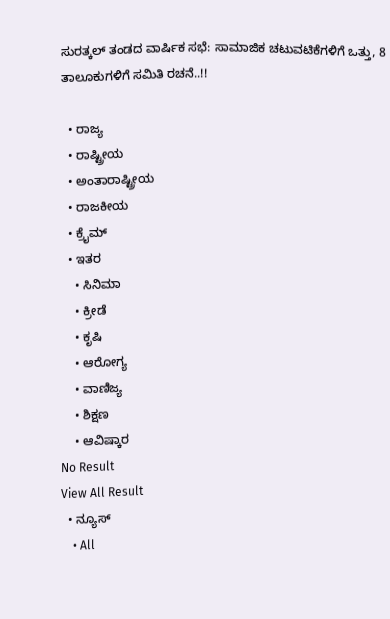ಸುರತ್ಕಲ್ ತಂಡದ ವಾರ್ಷಿಕ ಸಭೆ: ಸಾಮಾಜಿಕ ಚಟುವಟಿಕೆಗಳಿಗೆ ಒತ್ತು, 8 ತಾಲೂಕುಗಳಿಗೆ ಸಮಿತಿ ರಚನೆ..!!

  • ರಾಜ್ಯ
  • ರಾಷ್ಟ್ರೀಯ
  • ಅಂತಾರಾಷ್ಟ್ರೀಯ
  • ರಾಜಕೀಯ
  • ಕ್ರೈಮ್
  • ಇತರ
    • ಸಿನಿಮಾ
    • ಕ್ರೀಡೆ
    • ಕೃಷಿ
    • ಆರೋಗ್ಯ
    • ವಾಣಿಜ್ಯ
    • ಶಿಕ್ಷಣ
    • ಆವಿಷ್ಕಾರ
No Result
View All Result
  • ನ್ಯೂಸ್
    • All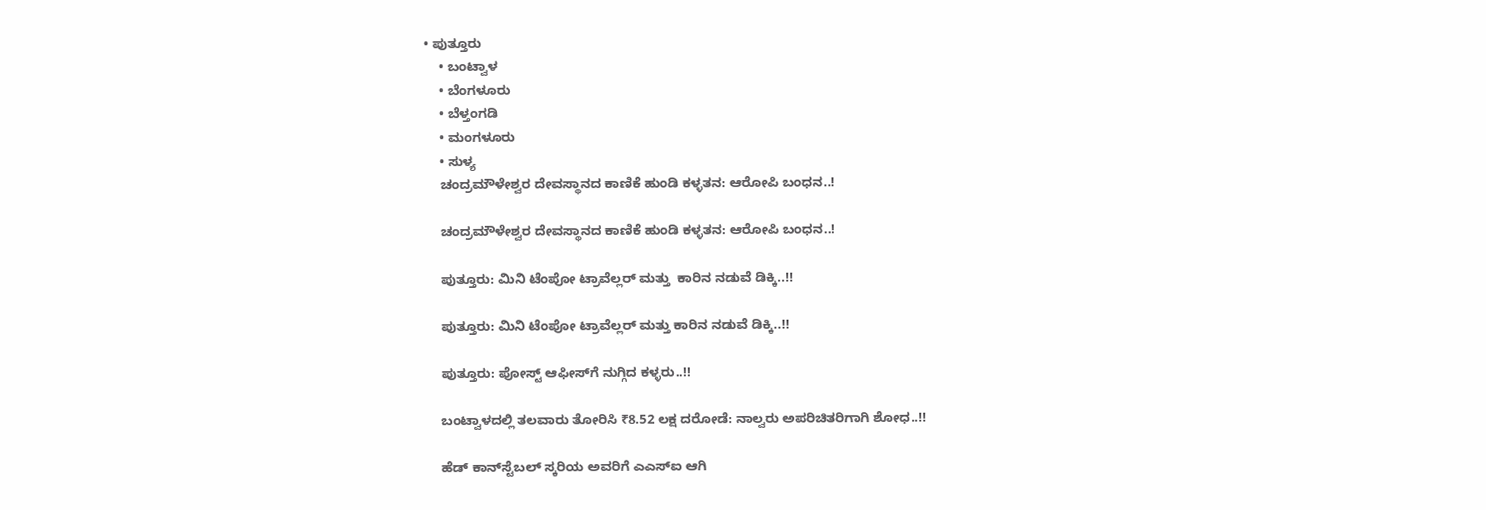• ಪುತ್ತೂರು
    • ಬಂಟ್ವಾಳ
    • ಬೆಂಗಳೂರು
    • ಬೆಳ್ತಂಗಡಿ
    • ಮಂಗಳೂರು
    • ಸುಳ್ಯ
    ಚಂದ್ರಮೌಳೇಶ್ವರ ದೇವಸ್ಥಾನದ ಕಾಣಿಕೆ ಹುಂಡಿ ಕಳ್ಳತನ: ಆರೋಪಿ ಬಂಧನ..!

    ಚಂದ್ರಮೌಳೇಶ್ವರ ದೇವಸ್ಥಾನದ ಕಾಣಿಕೆ ಹುಂಡಿ ಕಳ್ಳತನ: ಆರೋಪಿ ಬಂಧನ..!

    ಪುತ್ತೂರು: ಮಿನಿ ಟೆಂಪೋ ಟ್ರಾವೆಲ್ಲರ್ ಮತ್ತು  ಕಾರಿನ ನಡುವೆ ಡಿಕ್ಕಿ..!!

    ಪುತ್ತೂರು: ಮಿನಿ ಟೆಂಪೋ ಟ್ರಾವೆಲ್ಲರ್ ಮತ್ತು ಕಾರಿನ ನಡುವೆ ಡಿಕ್ಕಿ..!!

    ಪುತ್ತೂರು: ಪೋಸ್ಟ್‌ ಆಫೀಸ್‌ಗೆ ನುಗ್ಗಿದ ಕಳ್ಳರು..!!

    ಬಂಟ್ವಾಳದಲ್ಲಿ ತಲವಾರು ತೋರಿಸಿ ₹8.52 ಲಕ್ಷ ದರೋಡೆ: ನಾಲ್ವರು ಅಪರಿಚಿತರಿಗಾಗಿ ಶೋಧ..!!

    ಹೆಡ್ ಕಾನ್‌ಸ್ಟೆಬಲ್ ಸ್ಕರಿಯ ಅವರಿಗೆ ಎಎಸ್‌ಐ ಆಗಿ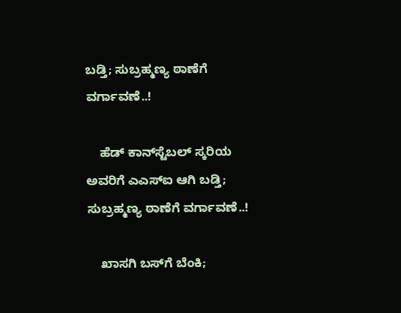ಬಡ್ತಿ; ಸುಬ್ರಹ್ಮಣ್ಯ ಠಾಣೆಗೆ ವರ್ಗಾವಣೆ..!

    ಹೆಡ್ ಕಾನ್‌ಸ್ಟೆಬಲ್ ಸ್ಕರಿಯ ಅವರಿಗೆ ಎಎಸ್‌ಐ ಆಗಿ ಬಡ್ತಿ; ಸುಬ್ರಹ್ಮಣ್ಯ ಠಾಣೆಗೆ ವರ್ಗಾವಣೆ..!

    ಖಾಸಗಿ ಬಸ್‌ಗೆ ಬೆಂಕಿ;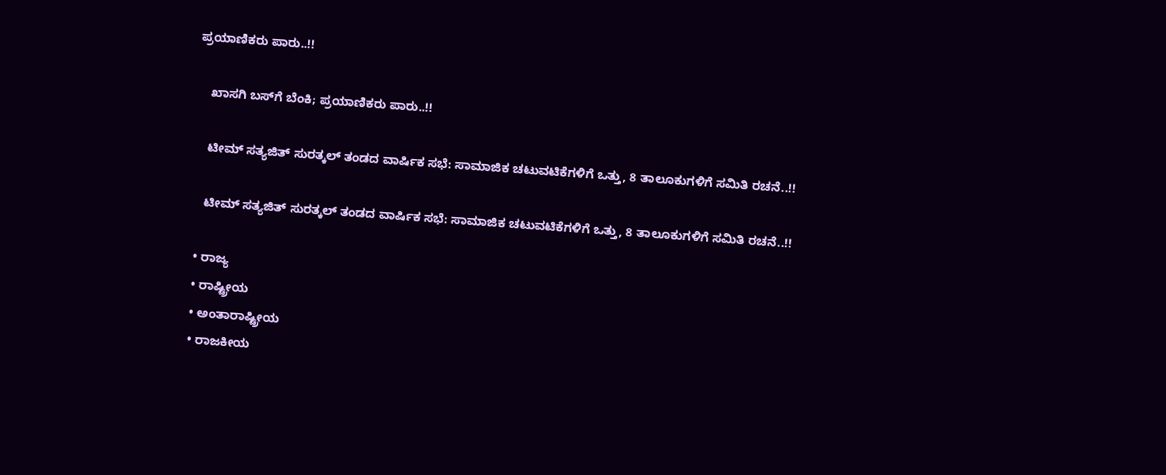ಪ್ರಯಾಣಿಕರು ಪಾರು..!!

    ಖಾಸಗಿ ಬಸ್‌ಗೆ ಬೆಂಕಿ; ಪ್ರಯಾಣಿಕರು ಪಾರು..!!

    ಟೀಮ್ ಸತ್ಯಜಿತ್ ಸುರತ್ಕಲ್ ತಂಡದ ವಾರ್ಷಿಕ ಸಭೆ: ಸಾಮಾಜಿಕ ಚಟುವಟಿಕೆಗಳಿಗೆ ಒತ್ತು, 8 ತಾಲೂಕುಗಳಿಗೆ ಸಮಿತಿ ರಚನೆ..!!

    ಟೀಮ್ ಸತ್ಯಜಿತ್ ಸುರತ್ಕಲ್ ತಂಡದ ವಾರ್ಷಿಕ ಸಭೆ: ಸಾಮಾಜಿಕ ಚಟುವಟಿಕೆಗಳಿಗೆ ಒತ್ತು, 8 ತಾಲೂಕುಗಳಿಗೆ ಸಮಿತಿ ರಚನೆ..!!

  • ರಾಜ್ಯ
  • ರಾಷ್ಟ್ರೀಯ
  • ಅಂತಾರಾಷ್ಟ್ರೀಯ
  • ರಾಜಕೀಯ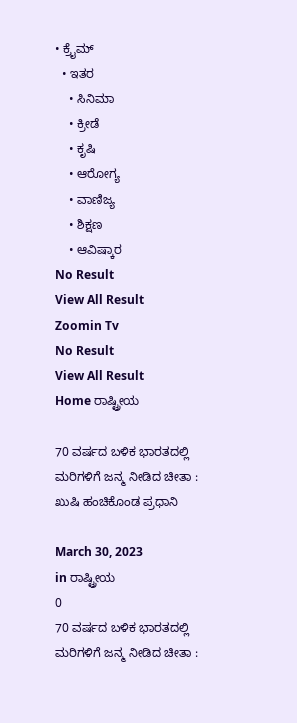• ಕ್ರೈಮ್
  • ಇತರ
    • ಸಿನಿಮಾ
    • ಕ್ರೀಡೆ
    • ಕೃಷಿ
    • ಆರೋಗ್ಯ
    • ವಾಣಿಜ್ಯ
    • ಶಿಕ್ಷಣ
    • ಆವಿಷ್ಕಾರ
No Result
View All Result
Zoomin Tv
No Result
View All Result
Home ರಾಷ್ಟ್ರೀಯ

70 ವರ್ಷದ ಬಳಿಕ ಭಾರತದಲ್ಲಿ ಮರಿಗಳಿಗೆ ಜನ್ಮ ನೀಡಿದ ಚೀತಾ : ಖುಷಿ ಹಂಚಿಕೊಂಡ ಪ್ರಧಾನಿ

March 30, 2023
in ರಾಷ್ಟ್ರೀಯ
0
70 ವರ್ಷದ ಬಳಿಕ ಭಾರತದಲ್ಲಿ ಮರಿಗಳಿಗೆ ಜನ್ಮ ನೀಡಿದ ಚೀತಾ :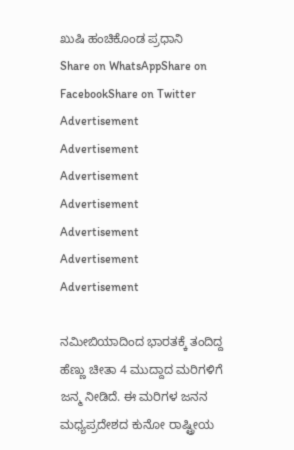ಖುಷಿ ಹಂಚಿಕೊಂಡ ಪ್ರಧಾನಿ
Share on WhatsAppShare on FacebookShare on Twitter
Advertisement
Advertisement
Advertisement
Advertisement
Advertisement
Advertisement
Advertisement

ನಮೀಬಿಯಾದಿಂದ ಭಾರತಕ್ಕೆ ತಂದಿದ್ದ ಹೆಣ್ಣು ಚೀತಾ 4 ಮುದ್ದಾದ ಮರಿಗಳಿಗೆ ಜನ್ಮ ನೀಡಿದೆ. ಈ ಮರಿಗಳ ಜನನ ಮಧ್ಯಪ್ರದೇಶದ ಕುನೋ ರಾಷ್ಟ್ರೀಯ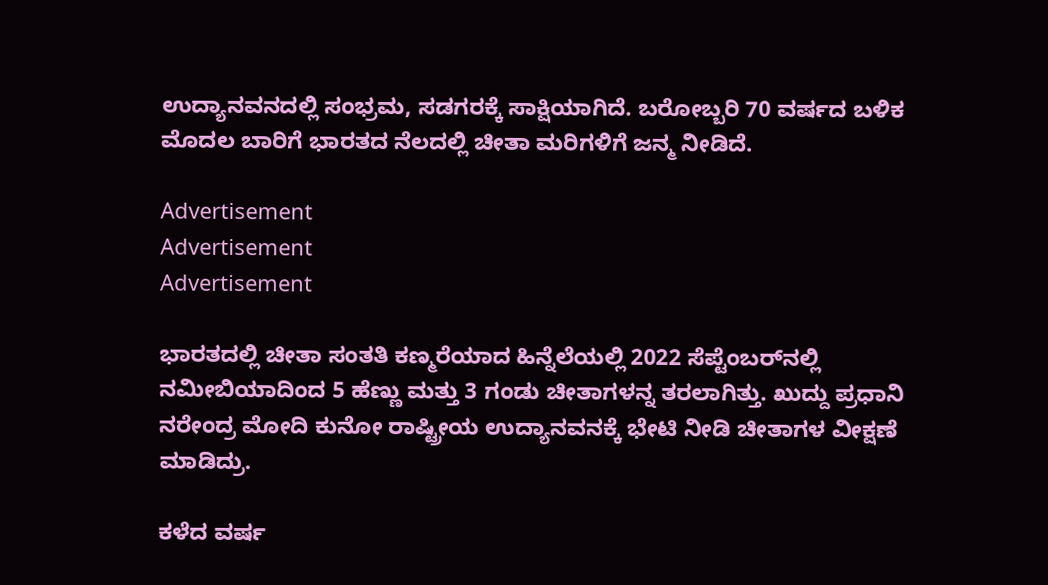ಉದ್ಯಾನವನದಲ್ಲಿ ಸಂಭ್ರಮ, ಸಡಗರಕ್ಕೆ ಸಾಕ್ಷಿಯಾಗಿದೆ. ಬರೋಬ್ಬರಿ 70 ವರ್ಷದ ಬಳಿಕ ಮೊದಲ ಬಾರಿಗೆ ಭಾರತದ ನೆಲದಲ್ಲಿ ಚೀತಾ ಮರಿಗಳಿಗೆ ಜನ್ಮ ನೀಡಿದೆ.

Advertisement
Advertisement
Advertisement

ಭಾರತದಲ್ಲಿ ಚೀತಾ ಸಂತತಿ ಕಣ್ಮರೆಯಾದ ಹಿನ್ನೆಲೆಯಲ್ಲಿ 2022 ಸೆಪ್ಟೆಂಬರ್‌ನಲ್ಲಿ ನಮೀಬಿಯಾದಿಂದ 5 ಹೆಣ್ಣು ಮತ್ತು 3 ಗಂಡು ಚೀತಾಗಳನ್ನ ತರಲಾಗಿತ್ತು. ಖುದ್ದು ಪ್ರಧಾನಿ ನರೇಂದ್ರ ಮೋದಿ ಕುನೋ ರಾಷ್ಟ್ರೀಯ ಉದ್ಯಾನವನಕ್ಕೆ ಭೇಟಿ ನೀಡಿ ಚೀತಾಗಳ ವೀಕ್ಷಣೆ ಮಾಡಿದ್ರು.

ಕಳೆದ ವರ್ಷ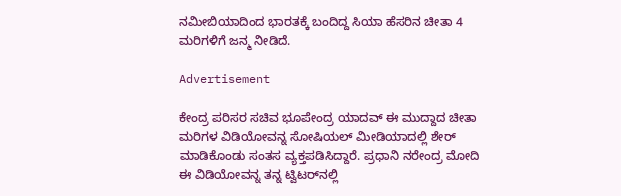ನಮೀಬಿಯಾದಿಂದ ಭಾರತಕ್ಕೆ ಬಂದಿದ್ದ ಸಿಯಾ ಹೆಸರಿನ ಚೀತಾ 4 ಮರಿಗಳಿಗೆ ಜನ್ಮ ನೀಡಿದೆ.

Advertisement

ಕೇಂದ್ರ ಪರಿಸರ ಸಚಿವ ಭೂಪೇಂದ್ರ ಯಾದವ್‌ ಈ ಮುದ್ದಾದ ಚೀತಾ ಮರಿಗಳ ವಿಡಿಯೋವನ್ನ ಸೋಷಿಯಲ್ ಮೀಡಿಯಾದಲ್ಲಿ ಶೇರ್ ಮಾಡಿಕೊಂಡು ಸಂತಸ ವ್ಯಕ್ತಪಡಿಸಿದ್ದಾರೆ. ಪ್ರಧಾನಿ ನರೇಂದ್ರ ಮೋದಿ ಈ ವಿಡಿಯೋವನ್ನ ತನ್ನ ಟ್ವಿಟರ್‌ನಲ್ಲಿ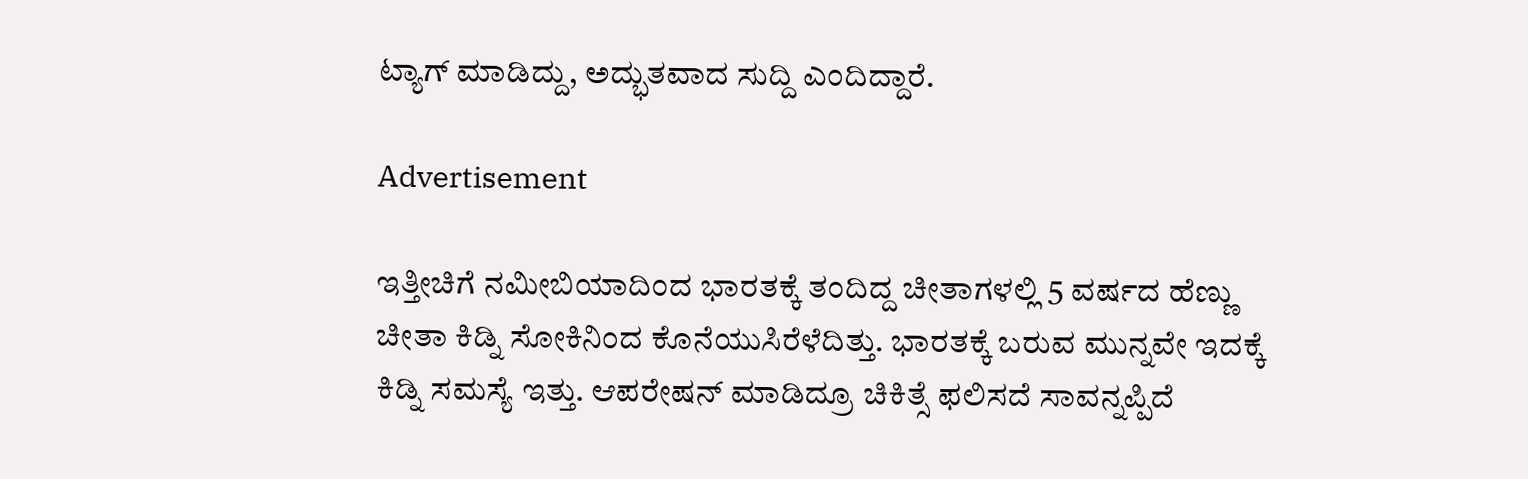ಟ್ಯಾಗ್ ಮಾಡಿದ್ದು, ಅದ್ಭುತವಾದ ಸುದ್ದಿ ಎಂದಿದ್ದಾರೆ.

Advertisement

ಇತ್ತೀಚಿಗೆ ನಮೀಬಿಯಾದಿಂದ ಭಾರತಕ್ಕೆ ತಂದಿದ್ದ ಚೀತಾಗಳಲ್ಲಿ 5 ವರ್ಷದ ಹೆಣ್ಣು ಚೀತಾ ಕಿಡ್ನಿ ಸೋಕಿನಿಂದ ಕೊನೆಯುಸಿರೆಳೆದಿತ್ತು. ಭಾರತಕ್ಕೆ ಬರುವ ಮುನ್ನವೇ ಇದಕ್ಕೆ ಕಿಡ್ನಿ ಸಮಸ್ಯೆ ಇತ್ತು. ಆಪರೇಷನ್ ಮಾಡಿದ್ರೂ ಚಿಕಿತ್ಸೆ ಫಲಿಸದೆ ಸಾವನ್ನಪ್ಪಿದೆ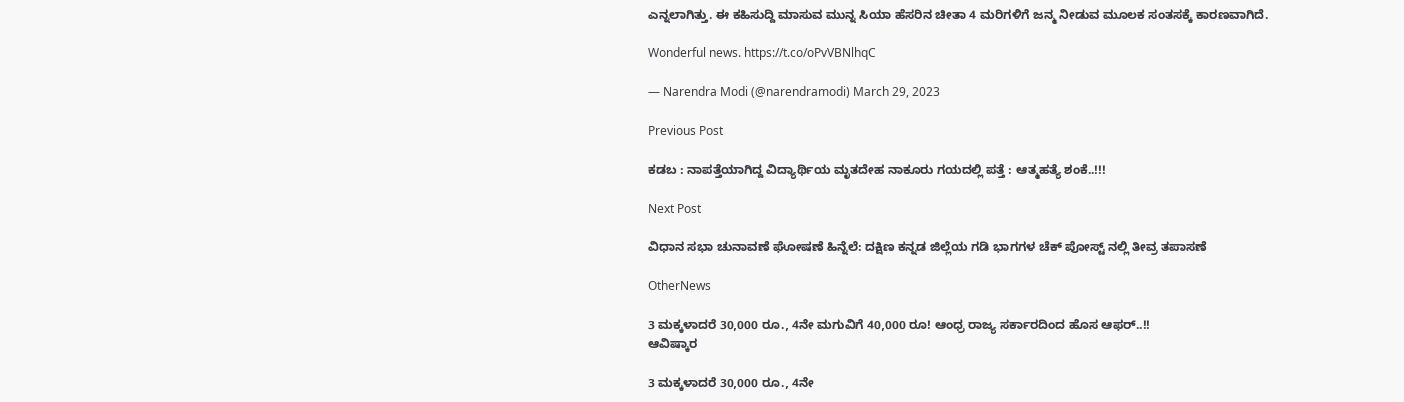ಎನ್ನಲಾಗಿತ್ತು. ಈ ಕಹಿಸುದ್ದಿ ಮಾಸುವ ಮುನ್ನ ಸಿಯಾ ಹೆಸರಿನ ಚೀತಾ 4 ಮರಿಗಳಿಗೆ ಜನ್ಮ ನೀಡುವ ಮೂಲಕ ಸಂತಸಕ್ಕೆ ಕಾರಣವಾಗಿದೆ.

Wonderful news. https://t.co/oPvVBNlhqC

— Narendra Modi (@narendramodi) March 29, 2023

Previous Post

ಕಡಬ : ನಾಪತ್ತೆಯಾಗಿದ್ದ ವಿದ್ಯಾರ್ಥಿಯ ಮೃತದೇಹ ನಾಕೂರು ಗಯದಲ್ಲಿ ಪತ್ತೆ : ಆತ್ಮಹತ್ಯೆ ಶಂಕೆ..!!!

Next Post

ವಿಧಾನ ಸಭಾ ಚುನಾವಣೆ ಘೋಷಣೆ ಹಿನ್ನೆಲೆ: ದಕ್ಷಿಣ ಕನ್ನಡ ಜಿಲ್ಲೆಯ ಗಡಿ ಭಾಗಗಳ ಚೆಕ್ ಪೋಸ್ಟ್ ನಲ್ಲಿ ತೀವ್ರ ತಪಾಸಣೆ

OtherNews

3 ಮಕ್ಕಳಾದರೆ 30,000 ರೂ., 4ನೇ ಮಗುವಿಗೆ 40,000 ರೂ! ಆಂಧ್ರ ರಾಜ್ಯ ಸರ್ಕಾರದಿಂದ ಹೊಸ ಆಫರ್..!!
ಆವಿಷ್ಕಾರ

3 ಮಕ್ಕಳಾದರೆ 30,000 ರೂ., 4ನೇ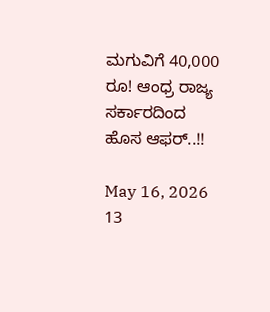ಮಗುವಿಗೆ 40,000 ರೂ! ಆಂಧ್ರ ರಾಜ್ಯ ಸರ್ಕಾರದಿಂದ ಹೊಸ ಆಫರ್..!!

May 16, 2026
13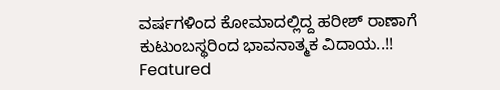ವರ್ಷಗಳಿಂದ ಕೋಮಾದಲ್ಲಿದ್ದ ಹರೀಶ್ ರಾಣಾಗೆ ಕುಟುಂಬಸ್ಥರಿಂದ ಭಾವನಾತ್ಮಕ ವಿದಾಯ..!!
Featured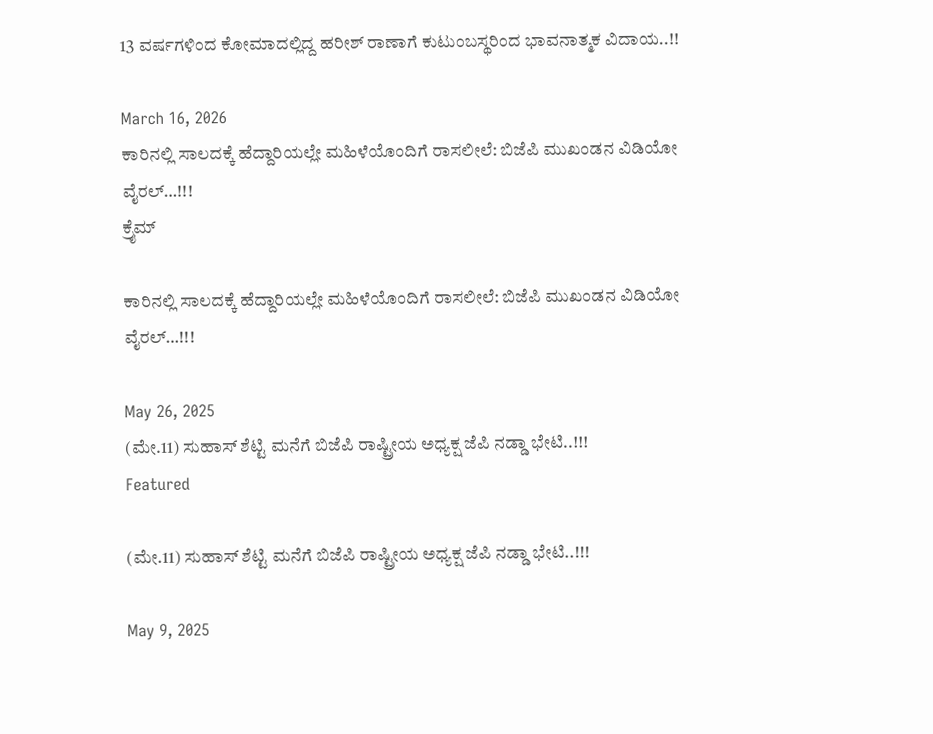13 ವರ್ಷಗಳಿಂದ ಕೋಮಾದಲ್ಲಿದ್ದ ಹರೀಶ್ ರಾಣಾಗೆ ಕುಟುಂಬಸ್ಥರಿಂದ ಭಾವನಾತ್ಮಕ ವಿದಾಯ..!!

March 16, 2026
ಕಾರಿನಲ್ಲಿ ಸಾಲದಕ್ಕೆ ಹೆದ್ದಾರಿಯಲ್ಲೇ ಮಹಿಳೆಯೊಂದಿಗೆ ರಾಸಲೀಲೆ: ಬಿಜೆಪಿ ಮುಖಂಡನ ವಿಡಿಯೋ ವೈರಲ್…!!!
ಕ್ರೈಮ್

ಕಾರಿನಲ್ಲಿ ಸಾಲದಕ್ಕೆ ಹೆದ್ದಾರಿಯಲ್ಲೇ ಮಹಿಳೆಯೊಂದಿಗೆ ರಾಸಲೀಲೆ: ಬಿಜೆಪಿ ಮುಖಂಡನ ವಿಡಿಯೋ ವೈರಲ್…!!!

May 26, 2025
(ಮೇ.11) ಸುಹಾಸ್ ಶೆಟ್ಟಿ ಮನೆಗೆ ಬಿಜೆಪಿ ರಾಷ್ಟ್ರೀಯ ಅಧ್ಯಕ್ಷ ಜೆಪಿ ನಡ್ಡಾ ಭೇಟಿ..!!!
Featured

(ಮೇ.11) ಸುಹಾಸ್ ಶೆಟ್ಟಿ ಮನೆಗೆ ಬಿಜೆಪಿ ರಾಷ್ಟ್ರೀಯ ಅಧ್ಯಕ್ಷ ಜೆಪಿ ನಡ್ಡಾ ಭೇಟಿ..!!!

May 9, 2025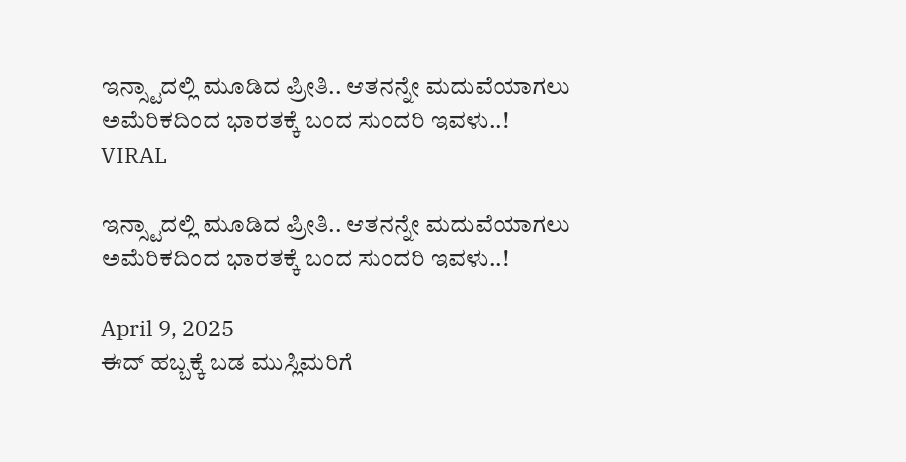ಇನ್ಸ್ಟಾದಲ್ಲಿ ಮೂಡಿದ ಪ್ರೀತಿ.. ಆತನನ್ನೇ ಮದುವೆಯಾಗಲು ಅಮೆರಿಕದಿಂದ ಭಾರತಕ್ಕೆ ಬಂದ ಸುಂದರಿ ಇವಳು..!
VIRAL

ಇನ್ಸ್ಟಾದಲ್ಲಿ ಮೂಡಿದ ಪ್ರೀತಿ.. ಆತನನ್ನೇ ಮದುವೆಯಾಗಲು ಅಮೆರಿಕದಿಂದ ಭಾರತಕ್ಕೆ ಬಂದ ಸುಂದರಿ ಇವಳು..!

April 9, 2025
ಈದ್ ಹಬ್ಬಕ್ಕೆ ಬಡ ಮುಸ್ಲಿಮರಿಗೆ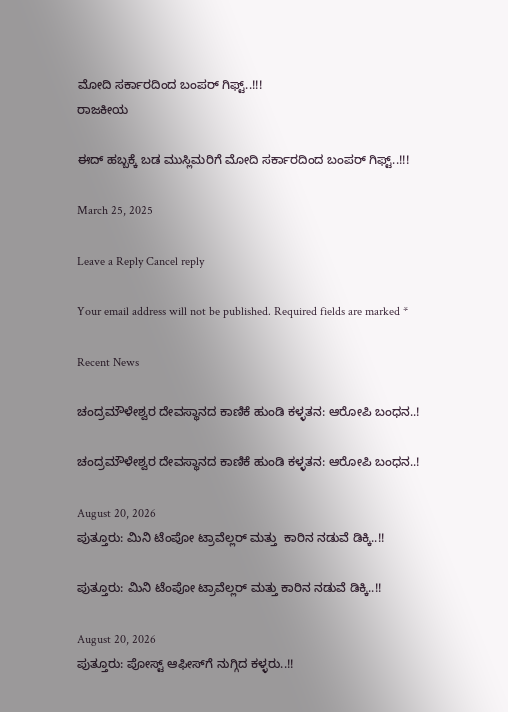ಮೋದಿ ಸರ್ಕಾರದಿಂದ ಬಂಪರ್ ಗಿಫ್ಟ್..!!!
ರಾಜಕೀಯ

ಈದ್ ಹಬ್ಬಕ್ಕೆ ಬಡ ಮುಸ್ಲಿಮರಿಗೆ ಮೋದಿ ಸರ್ಕಾರದಿಂದ ಬಂಪರ್ ಗಿಫ್ಟ್..!!!

March 25, 2025

Leave a Reply Cancel reply

Your email address will not be published. Required fields are marked *

Recent News

ಚಂದ್ರಮೌಳೇಶ್ವರ ದೇವಸ್ಥಾನದ ಕಾಣಿಕೆ ಹುಂಡಿ ಕಳ್ಳತನ: ಆರೋಪಿ ಬಂಧನ..!

ಚಂದ್ರಮೌಳೇಶ್ವರ ದೇವಸ್ಥಾನದ ಕಾಣಿಕೆ ಹುಂಡಿ ಕಳ್ಳತನ: ಆರೋಪಿ ಬಂಧನ..!

August 20, 2026
ಪುತ್ತೂರು: ಮಿನಿ ಟೆಂಪೋ ಟ್ರಾವೆಲ್ಲರ್ ಮತ್ತು  ಕಾರಿನ ನಡುವೆ ಡಿಕ್ಕಿ..!!

ಪುತ್ತೂರು: ಮಿನಿ ಟೆಂಪೋ ಟ್ರಾವೆಲ್ಲರ್ ಮತ್ತು ಕಾರಿನ ನಡುವೆ ಡಿಕ್ಕಿ..!!

August 20, 2026
ಪುತ್ತೂರು: ಪೋಸ್ಟ್‌ ಆಫೀಸ್‌ಗೆ ನುಗ್ಗಿದ ಕಳ್ಳರು..!!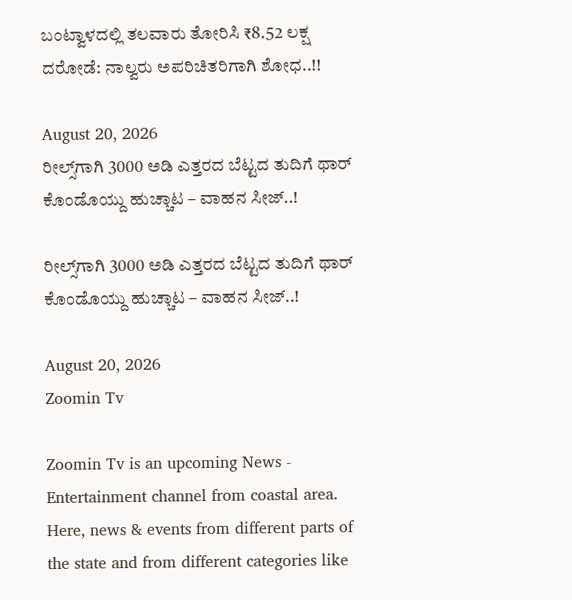ಬಂಟ್ವಾಳದಲ್ಲಿ ತಲವಾರು ತೋರಿಸಿ ₹8.52 ಲಕ್ಷ ದರೋಡೆ: ನಾಲ್ವರು ಅಪರಿಚಿತರಿಗಾಗಿ ಶೋಧ..!!

August 20, 2026
ರೀಲ್ಸ್‌ಗಾಗಿ 3000 ಅಡಿ ಎತ್ತರದ ಬೆಟ್ಟದ ತುದಿಗೆ ಥಾರ್‌ ಕೊಂಡೊಯ್ದು ಹುಚ್ಚಾಟ – ವಾಹನ ಸೀಜ್‌..!

ರೀಲ್ಸ್‌ಗಾಗಿ 3000 ಅಡಿ ಎತ್ತರದ ಬೆಟ್ಟದ ತುದಿಗೆ ಥಾರ್‌ ಕೊಂಡೊಯ್ದು ಹುಚ್ಚಾಟ – ವಾಹನ ಸೀಜ್‌..!

August 20, 2026
Zoomin Tv

Zoomin Tv is an upcoming News - Entertainment channel from coastal area. Here, news & events from different parts of the state and from different categories like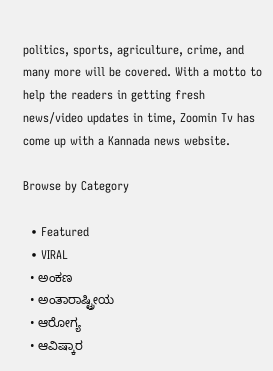politics, sports, agriculture, crime, and many more will be covered. With a motto to help the readers in getting fresh news/video updates in time, Zoomin Tv has come up with a Kannada news website.

Browse by Category

  • Featured
  • VIRAL
  • ಅಂಕಣ
  • ಅಂತಾರಾಷ್ಟ್ರೀಯ
  • ಆರೋಗ್ಯ
  • ಆವಿಷ್ಕಾರ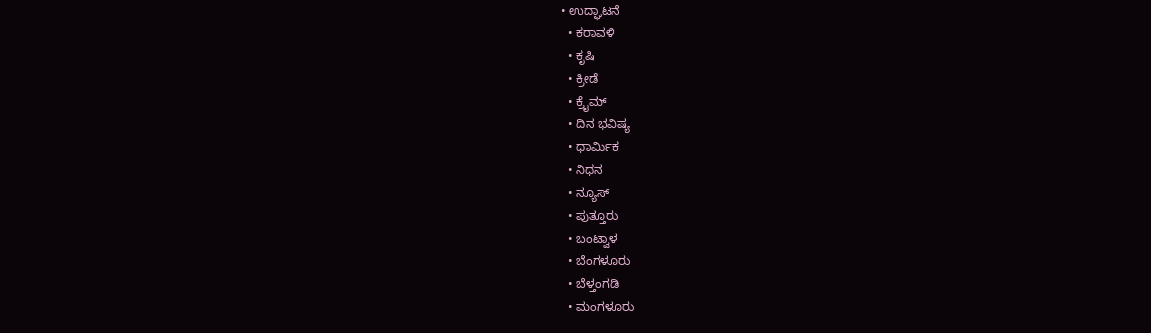• ಉದ್ಘಾಟನೆ
  • ಕರಾವಳಿ
  • ಕೃಷಿ
  • ಕ್ರೀಡೆ
  • ಕ್ರೈಮ್
  • ದಿನ ಭವಿಷ್ಯ
  • ಧಾರ್ಮಿಕ
  • ನಿಧನ
  • ನ್ಯೂಸ್
  • ಪುತ್ತೂರು
  • ಬಂಟ್ವಾಳ
  • ಬೆಂಗಳೂರು
  • ಬೆಳ್ತಂಗಡಿ
  • ಮಂಗಳೂರು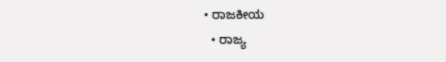• ರಾಜಕೀಯ
  • ರಾಜ್ಯ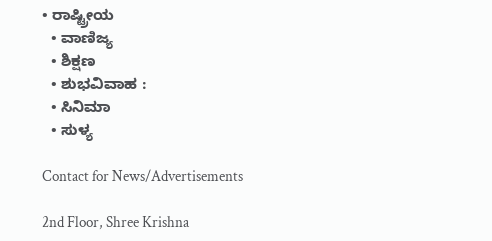• ರಾಷ್ಟ್ರೀಯ
  • ವಾಣಿಜ್ಯ
  • ಶಿಕ್ಷಣ
  • ಶುಭವಿವಾಹ :
  • ಸಿನಿಮಾ
  • ಸುಳ್ಯ

Contact for News/Advertisements

2nd Floor, Shree Krishna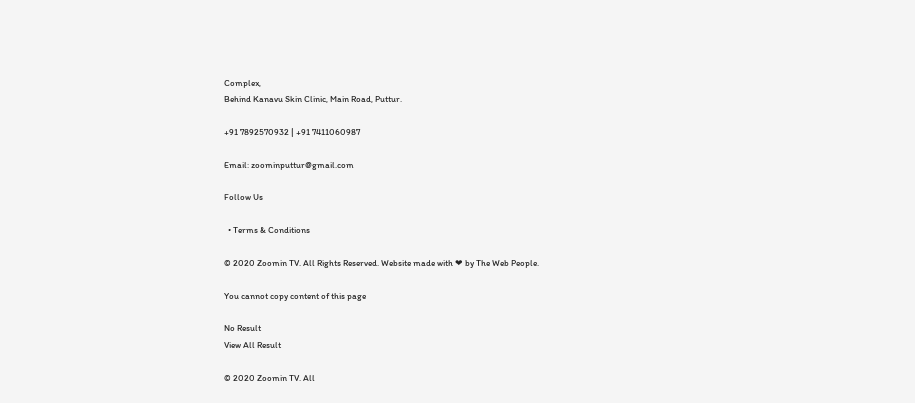Complex,
Behind Kanavu Skin Clinic, Main Road, Puttur.

+91 7892570932 | +91 7411060987

Email: zoominputtur@gmail.com

Follow Us

  • Terms & Conditions

© 2020 Zoomin TV. All Rights Reserved. Website made with ❤ by The Web People.

You cannot copy content of this page

No Result
View All Result

© 2020 Zoomin TV. All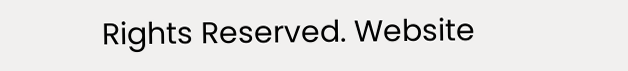Rights Reserved. Website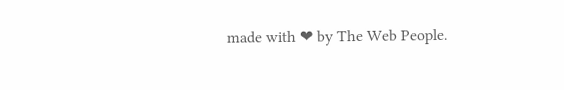made with ❤ by The Web People.